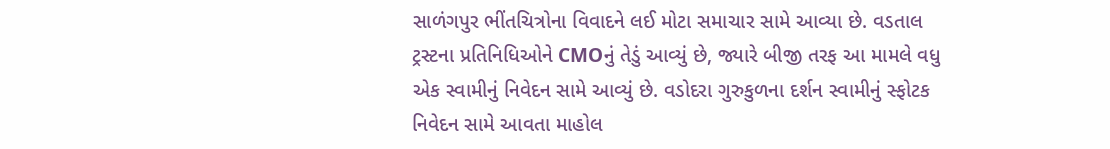સાળંગપુર ભીંતચિત્રોના વિવાદને લઈ મોટા સમાચાર સામે આવ્યા છે. વડતાલ ટ્રસ્ટના પ્રતિનિધિઓને CMOનું તેડું આવ્યું છે, જ્યારે બીજી તરફ આ મામલે વધુ એક સ્વામીનું નિવેદન સામે આવ્યું છે. વડોદરા ગુરુકુળના દર્શન સ્વામીનું સ્ફોટક નિવેદન સામે આવતા માહોલ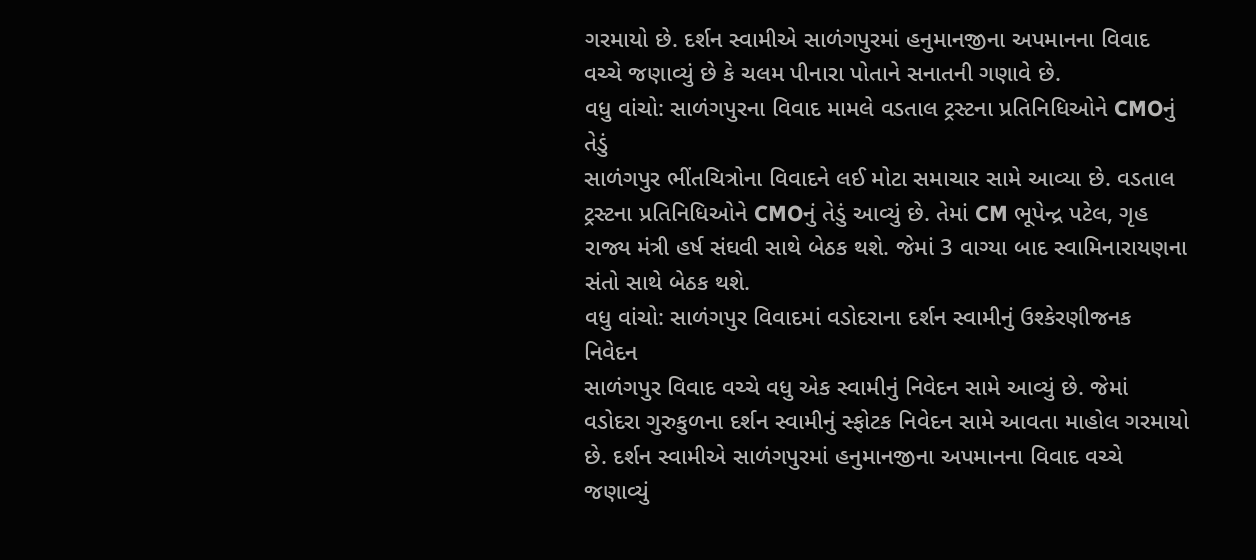ગરમાયો છે. દર્શન સ્વામીએ સાળંગપુરમાં હનુમાનજીના અપમાનના વિવાદ વચ્ચે જણાવ્યું છે કે ચલમ પીનારા પોતાને સનાતની ગણાવે છે.
વધુ વાંચો: સાળંગપુરના વિવાદ મામલે વડતાલ ટ્રસ્ટના પ્રતિનિધિઓને CMOનું તેડું
સાળંગપુર ભીંતચિત્રોના વિવાદને લઈ મોટા સમાચાર સામે આવ્યા છે. વડતાલ ટ્રસ્ટના પ્રતિનિધિઓને CMOનું તેડું આવ્યું છે. તેમાં CM ભૂપેન્દ્ર પટેલ, ગૃહ રાજ્ય મંત્રી હર્ષ સંઘવી સાથે બેઠક થશે. જેમાં 3 વાગ્યા બાદ સ્વામિનારાયણના સંતો સાથે બેઠક થશે.
વધુ વાંચો: સાળંગપુર વિવાદમાં વડોદરાના દર્શન સ્વામીનું ઉશ્કેરણીજનક નિવેદન
સાળંગપુર વિવાદ વચ્ચે વધુ એક સ્વામીનું નિવેદન સામે આવ્યું છે. જેમાં વડોદરા ગુરુકુળના દર્શન સ્વામીનું સ્ફોટક નિવેદન સામે આવતા માહોલ ગરમાયો છે. દર્શન સ્વામીએ સાળંગપુરમાં હનુમાનજીના અપમાનના વિવાદ વચ્ચે જણાવ્યું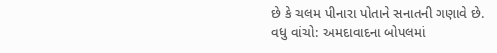છે કે ચલમ પીનારા પોતાને સનાતની ગણાવે છે.
વધુ વાંચો: અમદાવાદના બોપલમાં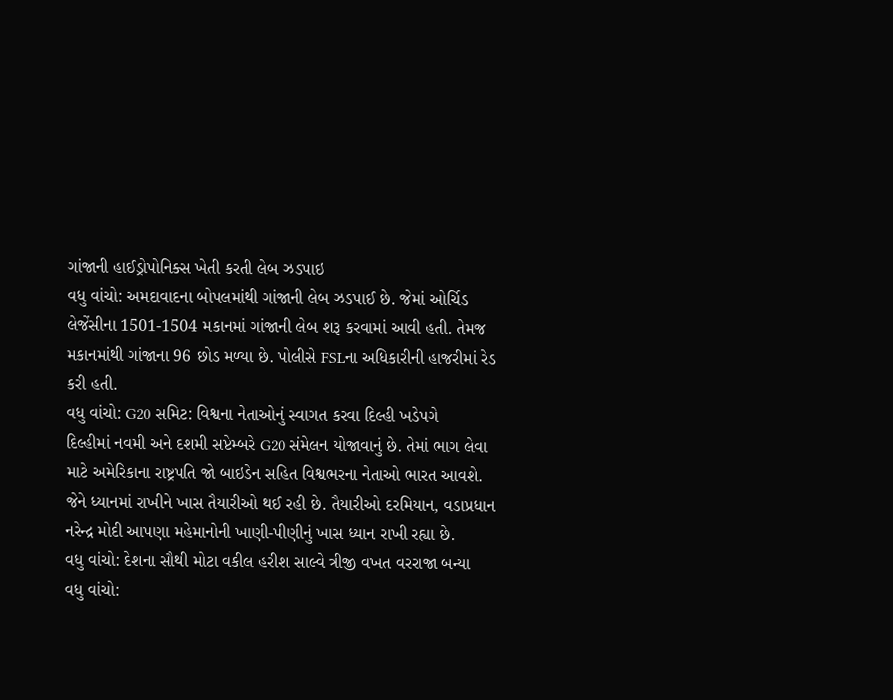ગાંજાની હાઈડ્રોપોનિક્સ ખેતી કરતી લેબ ઝડપાઇ
વધુ વાંચો: અમદાવાદના બોપલમાંથી ગાંજાની લેબ ઝડપાઈ છે. જેમાં ઓર્ચિડ લેજેંસીના 1501-1504 મકાનમાં ગાંજાની લેબ શરૂ કરવામાં આવી હતી. તેમજ મકાનમાંથી ગાંજાના 96 છોડ મળ્યા છે. પોલીસે FSLના અધિકારીની હાજરીમાં રેડ કરી હતી.
વધુ વાંચો: G20 સમિટ: વિશ્વના નેતાઓનું સ્વાગત કરવા દિલ્હી ખડેપગે
દિલ્હીમાં નવમી અને દશમી સપ્ટેમ્બરે G20 સંમેલન યોજાવાનું છે. તેમાં ભાગ લેવા માટે અમેરિકાના રાષ્ટ્રપતિ જો બાઇડેન સહિત વિશ્વભરના નેતાઓ ભારત આવશે. જેને ધ્યાનમાં રાખીને ખાસ તૈયારીઓ થઈ રહી છે. તૈયારીઓ દરમિયાન, વડાપ્રધાન નરેન્દ્ર મોદી આપણા મહેમાનોની ખાણી-પીણીનું ખાસ ધ્યાન રાખી રહ્યા છે.
વધુ વાંચો: દેશના સૌથી મોટા વકીલ હરીશ સાલ્વે ત્રીજી વખત વરરાજા બન્યા
વધુ વાંચો: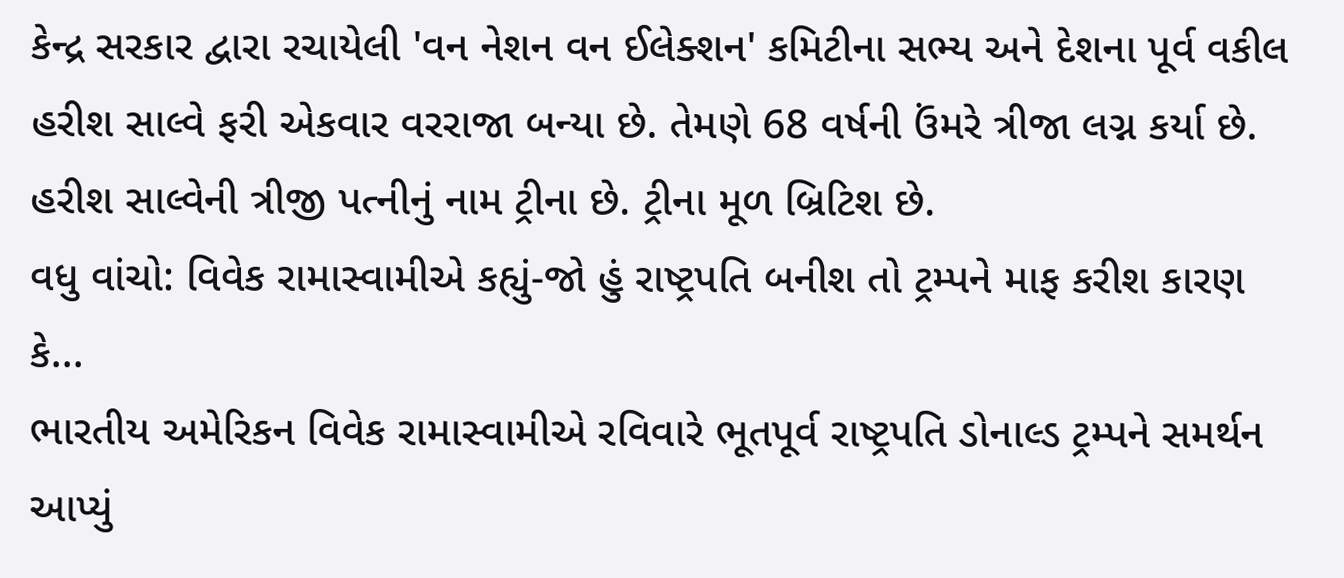કેન્દ્ર સરકાર દ્વારા રચાયેલી 'વન નેશન વન ઈલેક્શન' કમિટીના સભ્ય અને દેશના પૂર્વ વકીલ હરીશ સાલ્વે ફરી એકવાર વરરાજા બન્યા છે. તેમણે 68 વર્ષની ઉંમરે ત્રીજા લગ્ન કર્યા છે. હરીશ સાલ્વેની ત્રીજી પત્નીનું નામ ટ્રીના છે. ટ્રીના મૂળ બ્રિટિશ છે.
વધુ વાંચો: વિવેક રામાસ્વામીએ કહ્યું-જો હું રાષ્ટ્રપતિ બનીશ તો ટ્રમ્પને માફ કરીશ કારણ કે...
ભારતીય અમેરિકન વિવેક રામાસ્વામીએ રવિવારે ભૂતપૂર્વ રાષ્ટ્રપતિ ડોનાલ્ડ ટ્રમ્પને સમર્થન આપ્યું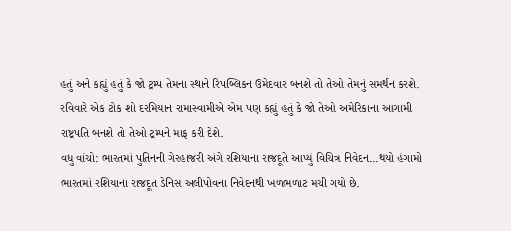હતું અને કહ્યું હતું કે જો ટ્રમ્પ તેમના સ્થાને રિપબ્લિકન ઉમેદવાર બનશે તો તેઓ તેમનું સમર્થન કરશે. રવિવારે એક ટોક શો દરમિયાન રામાસ્વામીએ એમ પણ કહ્યું હતું કે જો તેઓ અમેરિકાના આગામી રાષ્ટ્રપતિ બનશે તો તેઓ ટ્રમ્પને માફ કરી દેશે.
વધુ વાંચો: ભારતમાં પુતિનની ગેરહાજરી અંગે રશિયાના રાજદૂતે આપ્યું વિચિત્ર નિવેદન...થયો હંગામો
ભારતમાં રશિયાના રાજદૂત ડેનિસ અલીપોવના નિવેદનથી ખળભળાટ મચી ગયો છે.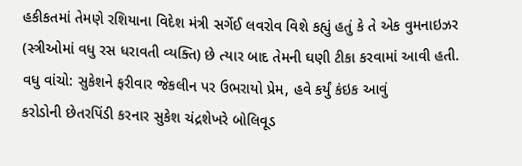હકીકતમાં તેમણે રશિયાના વિદેશ મંત્રી સર્ગેઈ લવરોવ વિશે કહ્યું હતું કે તે એક વુમનાઇઝર (સ્ત્રીઓમાં વધુ રસ ધરાવતી વ્યક્તિ) છે ત્યાર બાદ તેમની ઘણી ટીકા કરવામાં આવી હતી.
વધુ વાંચો: સુકેશને ફરીવાર જેકલીન પર ઉભરાયો પ્રેમ, હવે કર્યું કંઇક આવું
કરોડોની છેતરપિંડી કરનાર સુકેશ ચંદ્રશેખરે બોલિવૂડ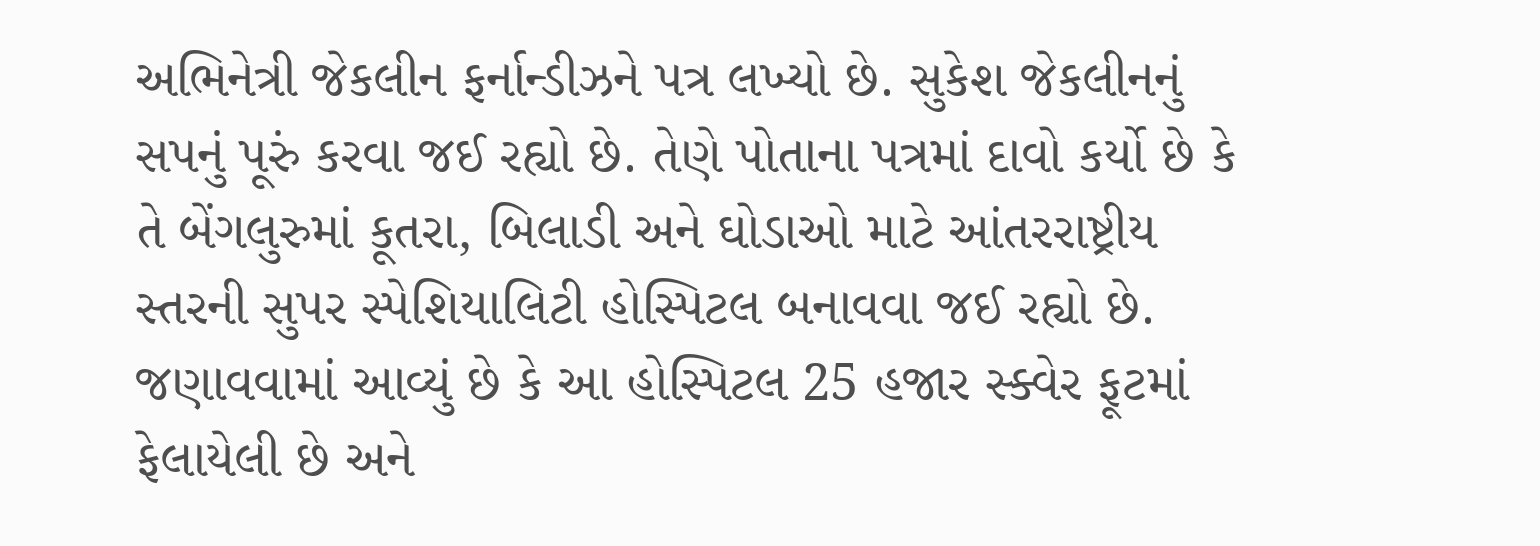અભિનેત્રી જેકલીન ફર્નાન્ડીઝને પત્ર લખ્યો છે. સુકેશ જેકલીનનું સપનું પૂરું કરવા જઈ રહ્યો છે. તેણે પોતાના પત્રમાં દાવો કર્યો છે કે તે બેંગલુરુમાં કૂતરા, બિલાડી અને ઘોડાઓ માટે આંતરરાષ્ટ્રીય સ્તરની સુપર સ્પેશિયાલિટી હોસ્પિટલ બનાવવા જઈ રહ્યો છે. જણાવવામાં આવ્યું છે કે આ હોસ્પિટલ 25 હજાર સ્ક્વેર ફૂટમાં ફેલાયેલી છે અને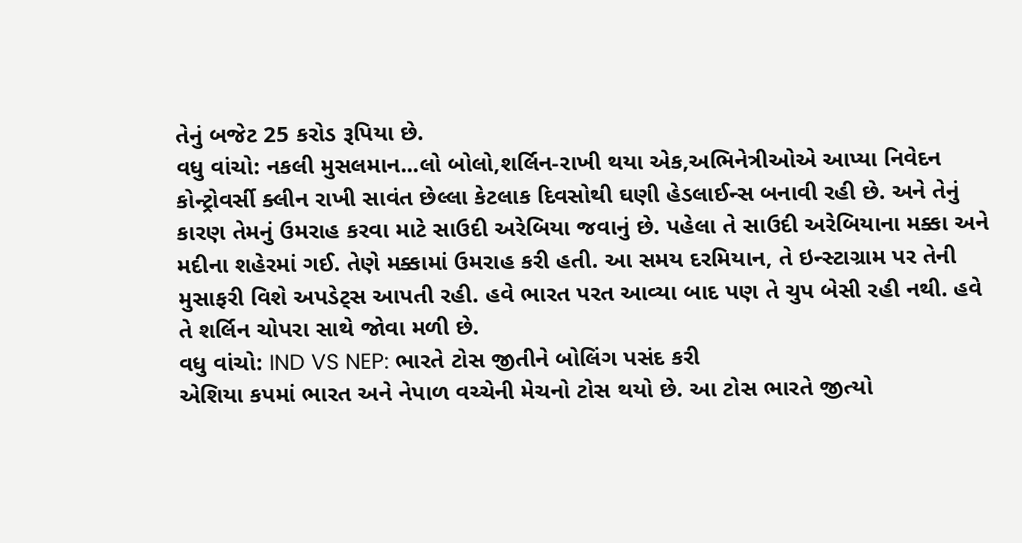તેનું બજેટ 25 કરોડ રૂપિયા છે.
વધુ વાંચો: નકલી મુસલમાન...લો બોલો,શર્લિન-રાખી થયા એક,અભિનેત્રીઓએ આપ્યા નિવેદન
કોન્ટ્રોવર્સી ક્લીન રાખી સાવંત છેલ્લા કેટલાક દિવસોથી ઘણી હેડલાઈન્સ બનાવી રહી છે. અને તેનું કારણ તેમનું ઉમરાહ કરવા માટે સાઉદી અરેબિયા જવાનું છે. પહેલા તે સાઉદી અરેબિયાના મક્કા અને મદીના શહેરમાં ગઈ. તેણે મક્કામાં ઉમરાહ કરી હતી. આ સમય દરમિયાન, તે ઇન્સ્ટાગ્રામ પર તેની મુસાફરી વિશે અપડેટ્સ આપતી રહી. હવે ભારત પરત આવ્યા બાદ પણ તે ચુપ બેસી રહી નથી. હવે તે શર્લિન ચોપરા સાથે જોવા મળી છે.
વધુ વાંચો: IND VS NEP: ભારતે ટોસ જીતીને બોલિંગ પસંદ કરી
એશિયા કપમાં ભારત અને નેપાળ વચ્ચેની મેચનો ટોસ થયો છે. આ ટોસ ભારતે જીત્યો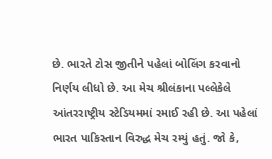છે. ભારતે ટોસ જીતીને પહેલાં બોલિંગ કરવાનો નિર્ણય લીધો છે. આ મેચ શ્રીલંકાના પલ્લેકેલે આંતરરાષ્ટ્રીય સ્ટેડિયમમાં રમાઈ રહી છે. આ પહેલાં ભારત પાકિસ્તાન વિરુદ્ધ મેચ રમ્યું હતું. જો કે,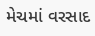મેચમાં વરસાદ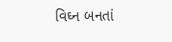વિઘ્ન બનતાં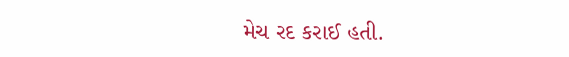મેચ રદ કરાઈ હતી.